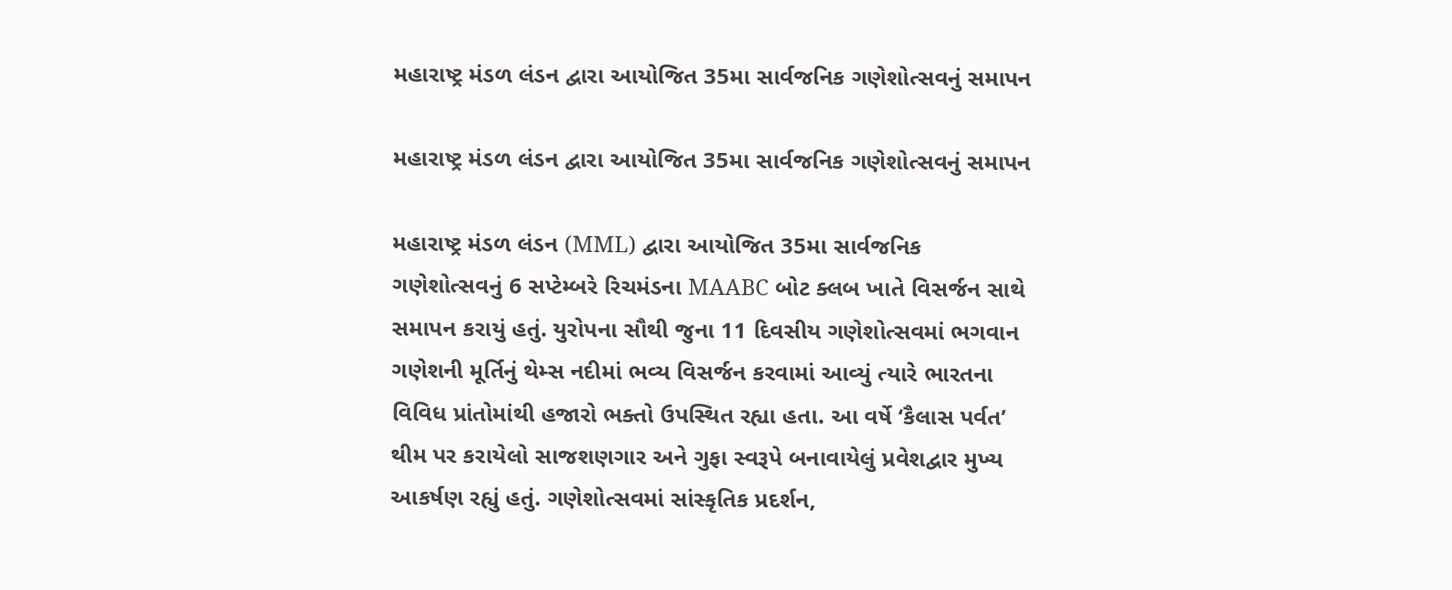મહારાષ્ટ્ર મંડળ લંડન દ્વારા આયોજિત 35મા સાર્વજનિક ગણેશોત્સવનું સમાપન

મહારાષ્ટ્ર મંડળ લંડન દ્વારા આયોજિત 35મા સાર્વજનિક ગણેશોત્સવનું સમાપન

મહારાષ્ટ્ર મંડળ લંડન (MML) દ્વારા આયોજિત 35મા સાર્વજનિક ગણેશોત્સવનું 6 સપ્ટેમ્બરે રિચમંડના MAABC બોટ ક્લબ ખાતે વિસર્જન સાથે સમાપન કરાયું હતું. યુરોપના સૌથી જુના 11 દિવસીય ગણેશોત્સવમાં ભગવાન ગણેશની મૂર્તિનું થેમ્સ નદીમાં ભવ્ય વિસર્જન કરવામાં આવ્યું ત્યારે ભારતના વિવિધ પ્રાંતોમાંથી હજારો ભક્તો ઉપસ્થિત રહ્યા હતા. આ વર્ષે ‘કૈલાસ પર્વત’ થીમ પર કરાયેલો સાજશણગાર અને ગુફા સ્વરૂપે બનાવાયેલું પ્રવેશદ્વાર મુખ્ય આકર્ષણ રહ્યું હતું. ગણેશોત્સવમાં સાંસ્કૃતિક પ્રદર્શન,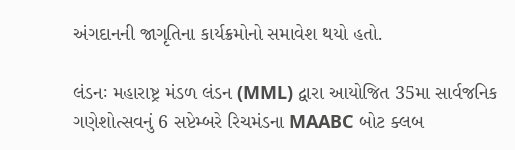અંગદાનની જાગૃતિના કાર્યક્રમોનો સમાવેશ થયો હતો.

લંડનઃ મહારાષ્ટ્ર મંડળ લંડન (MML) દ્વારા આયોજિત 35મા સાર્વજનિક ગણેશોત્સવનું 6 સપ્ટેમ્બરે રિચમંડના MAABC બોટ ક્લબ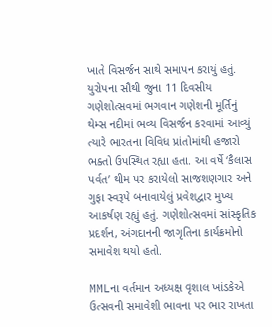ખાતે વિસર્જન સાથે સમાપન કરાયું હતું. યુરોપના સૌથી જુના 11 દિવસીય ગણેશોત્સવમાં ભગવાન ગણેશની મૂર્તિનું થેમ્સ નદીમાં ભવ્ય વિસર્જન કરવામાં આવ્યું ત્યારે ભારતના વિવિધ પ્રાંતોમાંથી હજારો ભક્તો ઉપસ્થિત રહ્યા હતા. આ વર્ષે ‘કૈલાસ પર્વત’ થીમ પર કરાયેલો સાજશણગાર અને ગુફા સ્વરૂપે બનાવાયેલું પ્રવેશદ્વાર મુખ્ય આકર્ષણ રહ્યું હતું. ગણેશોત્સવમાં સાંસ્કૃતિક પ્રદર્શન, અંગદાનની જાગૃતિના કાર્યક્રમોનો સમાવેશ થયો હતો.

MMLના વર્તમાન અધ્યક્ષ વૃશાલ ખાંડકેએ ઉત્સવની સમાવેશી ભાવના પર ભાર રાખતા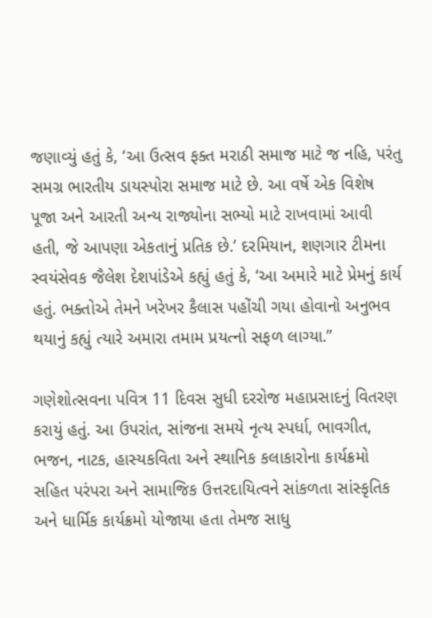જણાવ્યું હતું કે, ‘આ ઉત્સવ ફક્ત મરાઠી સમાજ માટે જ નહિ, પરંતુ સમગ્ર ભારતીય ડાયસ્પોરા સમાજ માટે છે. આ વર્ષે એક વિશેષ પૂજા અને આરતી અન્ય રાજ્યોના સભ્યો માટે રાખવામાં આવી હતી, જે આપણા એકતાનું પ્રતિક છે.’ દરમિયાન, શણગાર ટીમના સ્વયંસેવક જૈલેશ દેશપાંડેએ કહ્યું હતું કે, ‘આ અમારે માટે પ્રેમનું કાર્ય હતું. ભક્તોએ તેમને ખરેખર કૈલાસ પહોંચી ગયા હોવાનો અનુભવ થયાનું કહ્યું ત્યારે અમારા તમામ પ્રયત્નો સફળ લાગ્યા.”

ગણેશોત્સવના પવિત્ર 11 દિવસ સુધી દરરોજ મહાપ્રસાદનું વિતરણ કરાયું હતું. આ ઉપરાંત, સાંજના સમયે નૃત્ય સ્પર્ધા, ભાવગીત, ભજન, નાટક, હાસ્યકવિતા અને સ્થાનિક કલાકારોના કાર્યક્રમો સહિત પરંપરા અને સામાજિક ઉત્તરદાયિત્વને સાંકળતા સાંસ્કૃતિક અને ધાર્મિક કાર્યક્રમો યોજાયા હતા તેમજ સાધુ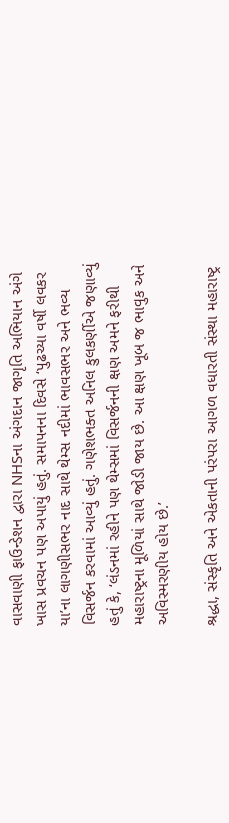વાસવાણી ફાઉન્ડેશન દ્વારા NHSના અંગદાન જાગૃતિ અભિયાન અંગે ખાસ પ્રવચન પણ અપાયું હતું. સમાપનના દિવસે ‘પુઢચ્યા વર્ષી લવકર યા’ના લાગણીસભર નાદ સાથે થેમ્સ નદીમાં ભાવસભર અને ભવ્ય વિસર્જન કરવામાં આવ્યું હતું. ગણેશભક્ત અનિલ કુલકર્ણીએ જણાવ્યું હતું કે, ‘લંડનમાં રહીને પણ થેમ્સમાં વિસર્જનની ક્ષણ અમને ફરીથી મહારાષ્ટ્રના મૂળિયાં સાથે જોડી જાય છે. આ ક્ષણ ખૂબ જ ભાવુક અને અવિસ્મરણીય હોય છે.’

શ્રદ્ધા, સંસ્કૃતિ અને એકતાની પરંપરા આગળ વધારતી સંસ્થા મહારાષ્ટ્ર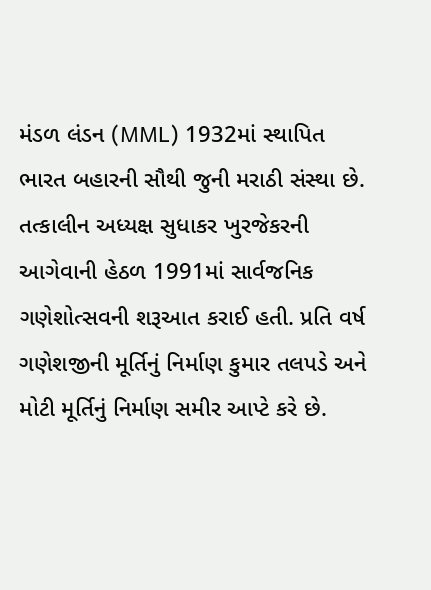મંડળ લંડન (MML) 1932માં સ્થાપિત ભારત બહારની સૌથી જુની મરાઠી સંસ્થા છે. તત્કાલીન અધ્યક્ષ સુધાકર ખુરજેકરની આગેવાની હેઠળ 1991માં સાર્વજનિક ગણેશોત્સવની શરૂઆત કરાઈ હતી. પ્રતિ વર્ષ ગણેશજીની મૂર્તિનું નિર્માણ કુમાર તલપડે અને મોટી મૂર્તિનું નિર્માણ સમીર આપ્ટે કરે છે.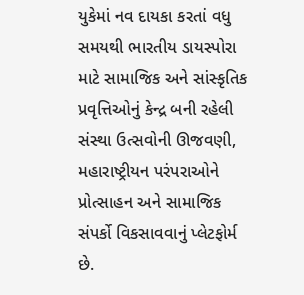યુકેમાં નવ દાયકા કરતાં વધુ સમયથી ભારતીય ડાયસ્પોરા માટે સામાજિક અને સાંસ્કૃતિક પ્રવૃત્તિઓનું કેન્દ્ર બની રહેલી સંસ્થા ઉત્સવોની ઊજવણી, મહારાષ્ટ્રીયન પરંપરાઓને પ્રોત્સાહન અને સામાજિક સંપર્કો વિકસાવવાનું પ્લેટફોર્મ છે.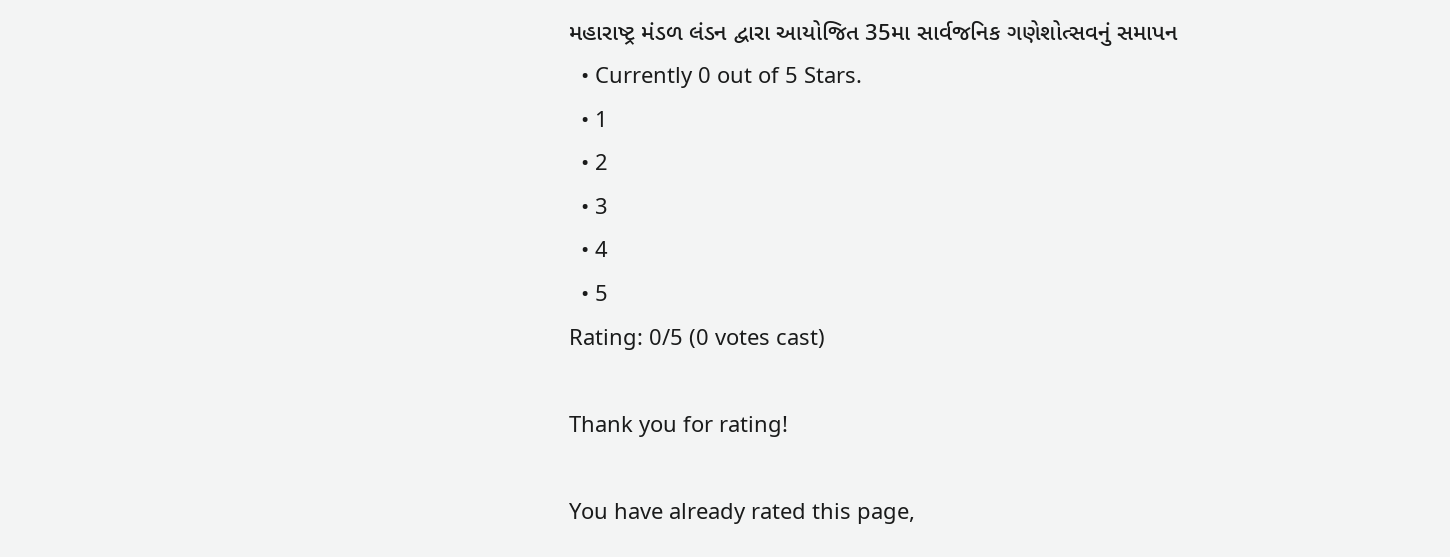મહારાષ્ટ્ર મંડળ લંડન દ્વારા આયોજિત 35મા સાર્વજનિક ગણેશોત્સવનું સમાપન
  • Currently 0 out of 5 Stars.
  • 1
  • 2
  • 3
  • 4
  • 5
Rating: 0/5 (0 votes cast)

Thank you for rating!

You have already rated this page,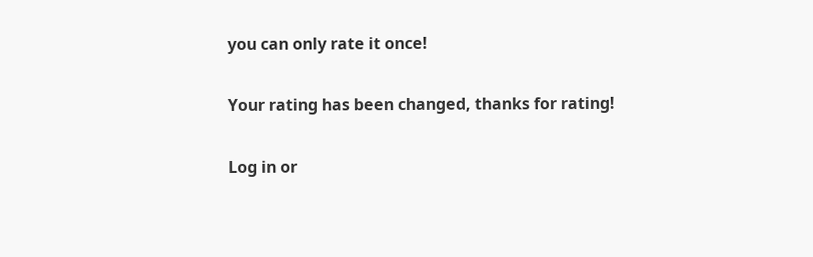you can only rate it once!

Your rating has been changed, thanks for rating!

Log in or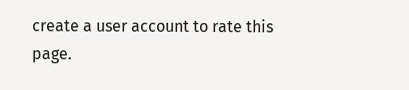create a user account to rate this page.